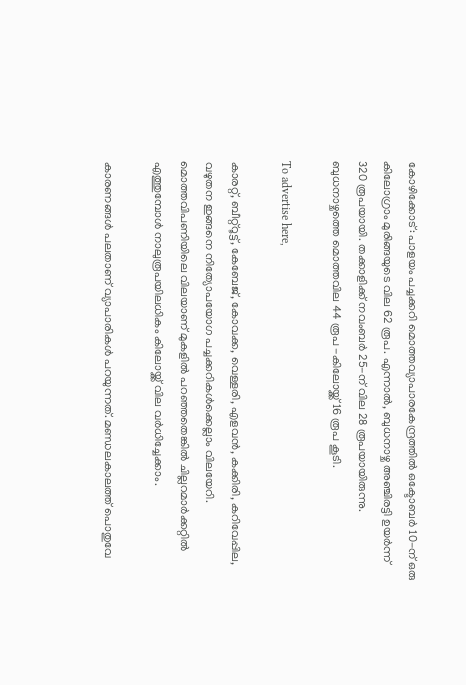കോഴിക്കോട്: പാളയം പച്ചക്കറി മൊത്തവ്യാപാരകേന്ദ്രത്തില്‍ ഒക്ടോബര്‍ 10-ന് ഒരു കിലോഗ്രാം മുരിങ്ങയുടെ വില 62 രൂപ. എന്നാല്‍, ബുധനാഴ്ച അഞ്ചിരട്ടി ഉയര്‍ന്ന് 320 രൂപയായി. തക്കാളിക്ക് നവംബര്‍ 25-ന് വില 28 രൂപയായിരുന്നു. ബുധനാഴ്ചത്തെ മൊത്തവില 44 രൂപ -കിലോയ്ക്ക് 16 രൂപ കൂടി.

To advertise here,

കാരറ്റ്, ബീറ്റ്‌റൂട്ട്, കേബേജ്, കോവക്ക, വെള്ളരി, എളവന്‍, കക്കിരി, കറിവേപ്പില, വഴുതന ഇങ്ങനെ നിത്യോപയോഗ പച്ചക്കറികള്‍ക്കെല്ലാം വിലയേറി. മൊത്തവിപണിയിലെ വിലയാണ് മുകളില്‍ പറഞ്ഞതെങ്കില്‍ ചില്ലറമാര്‍ക്കറ്റില്‍ എത്തുമ്പോള്‍ നാലുരൂപയിലധികം കിലോയ്ക്ക് വില വര്‍ധിച്ചേക്കാം.

കാരണങ്ങള്‍ പലതാണ് വ്യാപാരികള്‍ പറയുന്നത്. മണ്ഡലകാലത്ത് പൊതുവേ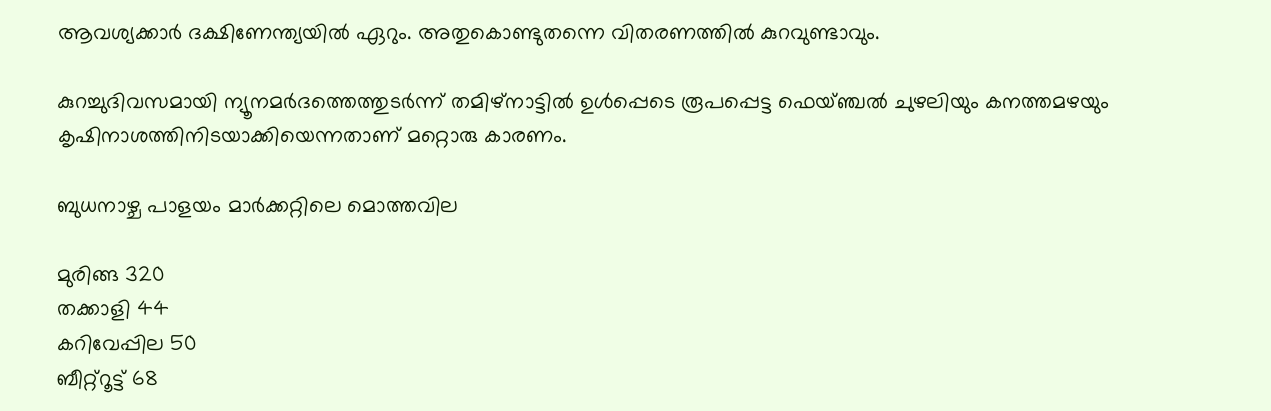ആവശ്യക്കാര്‍ ദക്ഷിണേന്ത്യയില്‍ ഏറും. അതുകൊണ്ടുതന്നെ വിതരണത്തില്‍ കുറവുണ്ടാവും.

കുറച്ചുദിവസമായി ന്യൂനമര്‍ദത്തെത്തുടര്‍ന്ന് തമിഴ്‌നാട്ടില്‍ ഉള്‍പ്പെടെ രൂപപ്പെട്ട ഫെയ്ഞ്ചല്‍ ചുഴലിയും കനത്തമഴയും കൃഷിനാശത്തിനിടയാക്കിയെന്നതാണ് മറ്റൊരു കാരണം.

ബുധനാഴ്ച പാളയം മാര്‍ക്കറ്റിലെ മൊത്തവില

മുരിങ്ങ 320
തക്കാളി 44
കറിവേപ്പില 50
ബീറ്റ്‌റൂട്ട് 68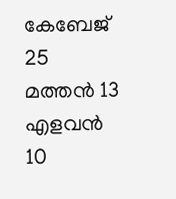കേബേജ് 25
മത്തന്‍ 13
എളവന്‍ 10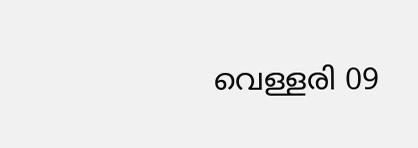വെള്ളരി 09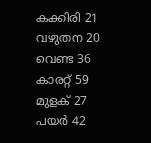കക്കിരി 21
വഴുതന 20
വെണ്ട 36
കാരറ്റ് 59
മുളക് 27
പയര്‍ 42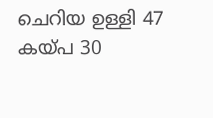ചെറിയ ഉള്ളി 47
കയ്പ 30